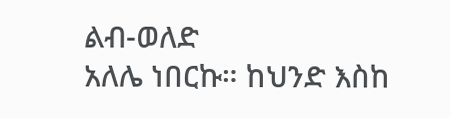ልብ-ወለድ
አለሌ ነበርኩ። ከህንድ እስከ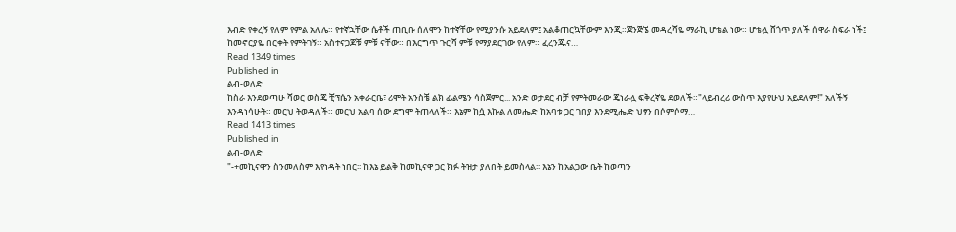እብድ የቀረኝ የለም የምል አለሌ። የተኛኋቸው ሴቶች ጠቢቡ ሰለሞን ከተኛቸው የሚያንሱ አይደለም፤ አልቆጠርኳቸውም እንጂ።ጀንጅኜ መዳረሻዬ ማራኪ ሆቴል ነው። ሆቴሏ ሸጎጥ ያለች ሰዋራ ስፍራ ነች፤ ከመኖርያዬ በርቀት የምትገኝ። አስተናጋጆቹ ምቹ ናቸው። በእርግጥ ጉርሻ ምቹ የማያደርገው የለም። ፈረንጁና…
Read 1349 times
Published in
ልብ-ወለድ
ከስራ እንደወጣሁ ሻወር ወስጄ ቺፕሴን አቀራርቤ፣ ሪሞት አንስቼ ልክ ፊልሜን ሳስጀምር... አንድ ወታደር ብቻ የምትመራው ጄነራሏ ፍቅረኛዬ ደወለች።"ላይብረሪ ውስጥ እያየሁህ አይደለም!" አለችኝ እንዳነሳሁት። መርህ ትወዳለች። መርህ አልባ ሰው ደግሞ ትጠላለች። እኔም ከሷ እኩል ለመሔድ ከአባቱ ጋር ገበያ እንደሚሔድ ህፃን በሶምሶማ…
Read 1413 times
Published in
ልብ-ወለድ
"-+መኪናዋን ስንመለስም እየነዳት ነበር፡፡ ከእኔ ይልቅ ከመኪናዋ ጋር ክፉ ትዝታ ያለበት ይመስላል፡፡ እኔን ከአልጋው ቤት ከወጣን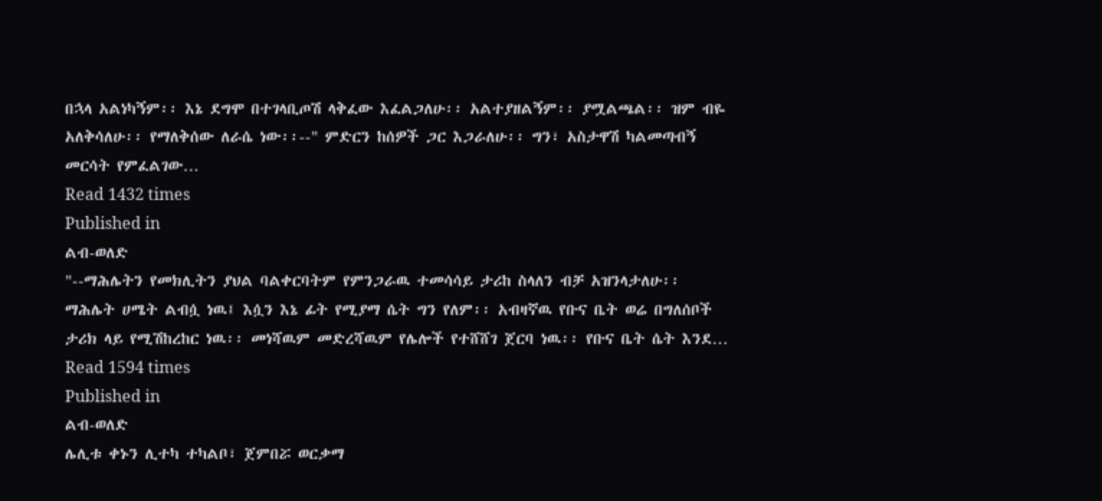በኋላ አልነካኝም፡፡ እኔ ደግሞ በተገላቢጦሽ ላቅፈው እፈልጋለሁ፡፡ አልተያዘልኝም፡፡ ያሟልጫል፡፡ ዝም ብዬ አለቅሳለሁ፡፡ የማለቅሰው ለራሴ ነው፡፡--" ምድርን ከሰዎች ጋር እጋራለሁ፡፡ ግን፣ አስታዋሽ ካልመጣብኝ መርሳት የምፈልገው…
Read 1432 times
Published in
ልብ-ወለድ
"--ማሕሌትን የመክሊትን ያህል ባልቀርባትም የምንጋራዉ ተመሳሳይ ታሪከ ስላለን ብቻ አዝንላታለሁ፡፡ ማሕሌት ሀሜት ልብሷ ነዉ፤ እሷን እኔ ፊት የሚያማ ሴት ግን የለም፡፡ አብዛኛዉ የቡና ቤት ወሬ በግለሰቦች ታሪክ ላይ የሚሽከረከር ነዉ፡፡ መነሻዉም መድረሻዉም የሌሎች የተሸሸገ ጀርባ ነዉ፡፡ የቡና ቤት ሴት እንደ…
Read 1594 times
Published in
ልብ-ወለድ
ሌሊቱ ቀኑን ሊተካ ተካልቦ፣ ጀምበሯ ወርቃማ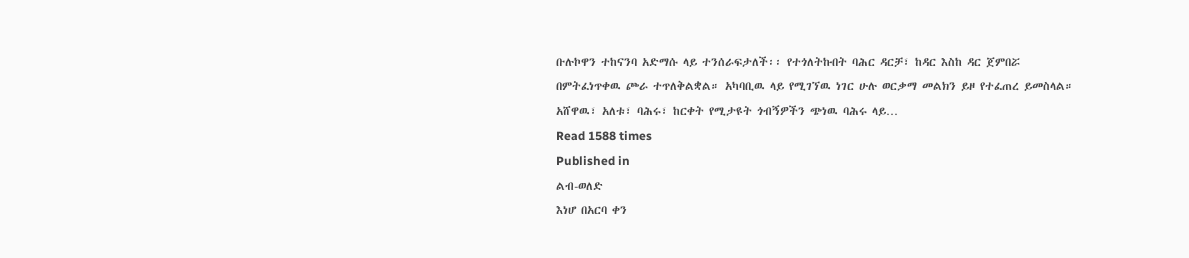ቡሉኮዋን ተከናንባ አድማሱ ላይ ተንሰራፍታለች፡፡ የተጎለትኩበት ባሕር ዳርቻ፣ ከዳር እስከ ዳር ጀምበሯ በምትፈነጥቀዉ ጮራ ተጥለቅልቋል። አካባቢዉ ላይ የሚገኘዉ ነገር ሁሉ ወርቃማ መልክን ይዞ የተፈጠረ ይመስላል። አሸዋዉ፣ አለቱ፣ ባሕሩ፣ ከርቀት የሚታዩት ጎብኝዎችን ጭነዉ ባሕሩ ላይ…
Read 1588 times
Published in
ልብ-ወለድ
እነሆ በአርባ ቀን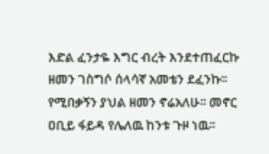እድል ፈንታዬ እግር ብረት እንደተጠፈርኩ ዘመን ገስግሶ ሰላሳኛ አመቴን ደፈንኩ፡፡ የሚበቃኝን ያህል ዘመን ኖሬአለሁ፡፡ መኖር ዐቢይ ፋይዳ የሌለዉ ከንቱ ጉዞ ነዉ፡፡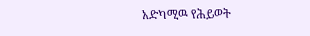አድካሚዉ የሕይወት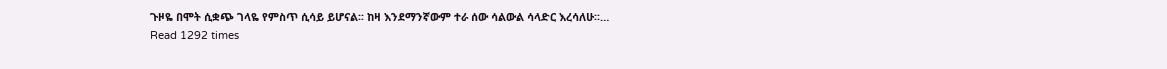ጉዞዬ በሞት ሲቋጭ ገላዬ የምስጥ ሲሳይ ይሆናል፡፡ ከዛ እንደማንኛውም ተራ ሰው ሳልውል ሳላድር እረሳለሁ፡፡…
Read 1292 times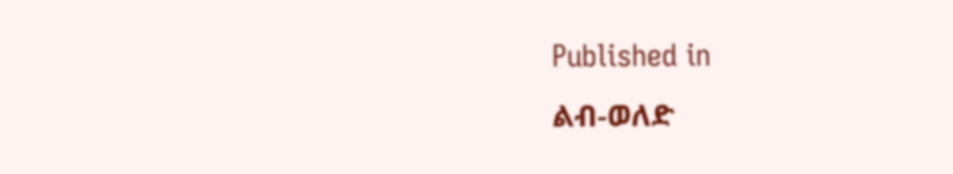Published in
ልብ-ወለድ